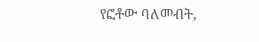የፎቶው ባለመብት,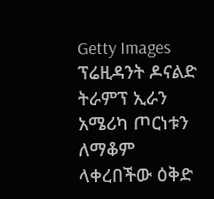Getty Images
ፕሬዚዳንት ዶናልድ ትራምፕ ኢራን አሜሪካ ጦርነቱን ለማቆም ላቀረበችው ዕቅድ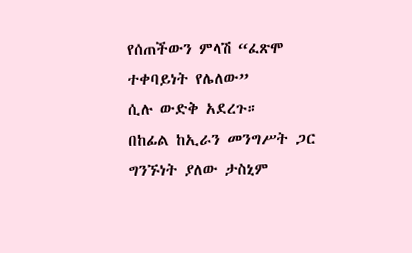የሰጠችውን ምላሽ “ፈጽሞ ተቀባይነት የሌለው”
ሲሉ ውድቅ አደረጉ።
በከፊል ከኢራን መንግሥት ጋር ግንኙነት ያለው ታስኒም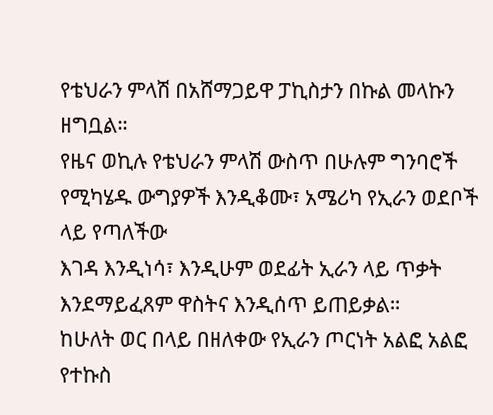የቴህራን ምላሽ በአሸማጋይዋ ፓኪስታን በኩል መላኩን ዘግቧል።
የዜና ወኪሉ የቴህራን ምላሽ ውስጥ በሁሉም ግንባሮች የሚካሄዱ ውግያዎች እንዲቆሙ፣ አሜሪካ የኢራን ወደቦች ላይ የጣለችው
እገዳ እንዲነሳ፣ እንዲሁም ወደፊት ኢራን ላይ ጥቃት እንደማይፈጸም ዋስትና እንዲሰጥ ይጠይቃል።
ከሁለት ወር በላይ በዘለቀው የኢራን ጦርነት አልፎ አልፎ የተኩስ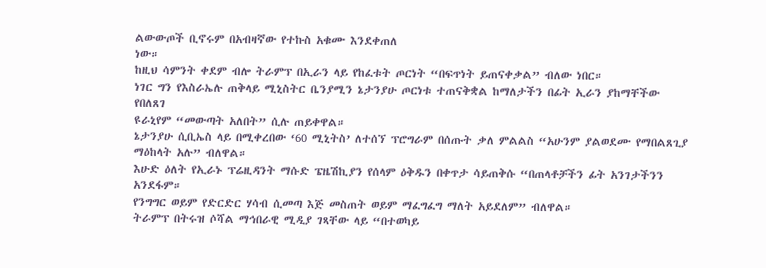ልውውጦች ቢኖሩም በአብዛኛው የተኩስ አቁሙ እንደቀጠለ
ነው።
ከዚህ ሳምንት ቀደም ብሎ ትራምፕ በኢራን ላይ የከፈቱት ጦርነት “በፍጥነት ይጠናቀቃል” ብለው ነበር።
ነገር ግን የእስራኤሉ ጠቅላይ ሚኒስትር ቤንያሚን ኔታንያሁ ጦርነቱ ተጠናቅቋል ከማለታችን በፊት ኢራን ያከማቸችው የበለጸገ
ዩራኒየም “መውጣት አለበት” ሲሉ ጠይቀዋል።
ኔታንያሁ ሲቢኤስ ላይ በሚቀረበው ‘60 ሚኒትስ’ ለተሰኘ ፕሮግራም በሰጡት ቃለ ምልልስ “አሁንም ያልወደሙ የማበልጸጊያ
ማዕከላት አሉ” ብለዋል።
እሁድ ዕለት የኢራኑ ፕሬዚዳንት ማሱድ ፔዜሽኪያን የሰላም ዕቅዱን በቀጥታ ሳይጠቅሱ “በጠላቶቻችን ፊት አንገታችንን አንደፋም።
የንግግር ወይም የድርድር ሃሳብ ሲመጣ እጅ መስጠት ወይም ማፈግፈግ ማለት አይደለም” ብለዋል።
ትራምፕ በትሩዝ ሶሻል ማኅበራዊ ሚዲያ ገጻቸው ላይ “በተወካይ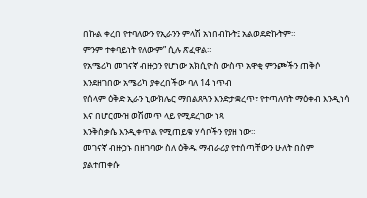በኩል ቀረበ የተባለውን የኢራንን ምላሽ አነበብኩት፤ አልወደድኩትም።
ምንም ተቀባይነት የለውም” ሲሉ ጽፈዋል።
የአሜሪካ መገናኛ ብዙኃን የሆነው አክሲዮስ ውስጥ አዋቂ ምንጮችን ጠቅሶ እንደዘገበው አሜሪካ ያቀረበችው ባለ 14 ነጥብ
የሰላም ዕቅድ ኢራን ኒውክሌር ማበልጸጓን እንድታቋረጥ፣ የተጣለባት ማዕቀብ እንዲነሳ እና በሆርሙዝ ወሽመጥ ላይ የሚደረገው ነጻ
እንቅስቃሴ እንዲቀጥል የሚጠይቁ ሃሳቦችን የያዘ ነው።
መገናኛ ብዙኃኑ በዘገባው ስለ ዕቅዱ ማብራሪያ የተሰጣቸውን ሁለት በስም ያልተጠቀሱ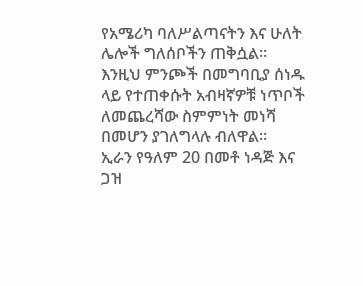የአሜሪካ ባለሥልጣናትን እና ሁለት ሌሎች ግለሰቦችን ጠቅሷል።
እንዚህ ምንጮች በመግባቢያ ሰነዱ ላይ የተጠቀሱት አብዛኛዎቹ ነጥቦች ለመጨረሻው ስምምነት መነሻ በመሆን ያገለግላሉ ብለዋል።
ኢራን የዓለም 20 በመቶ ነዳጅ እና ጋዝ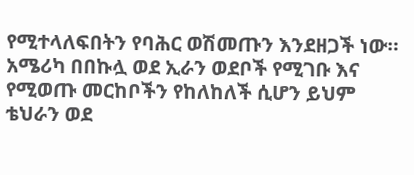የሚተላለፍበትን የባሕር ወሽመጡን እንደዘጋች ነው።
አሜሪካ በበኩሏ ወደ ኢራን ወደቦች የሚገቡ እና የሚወጡ መርከቦችን የከለከለች ሲሆን ይህም ቴህራን ወደ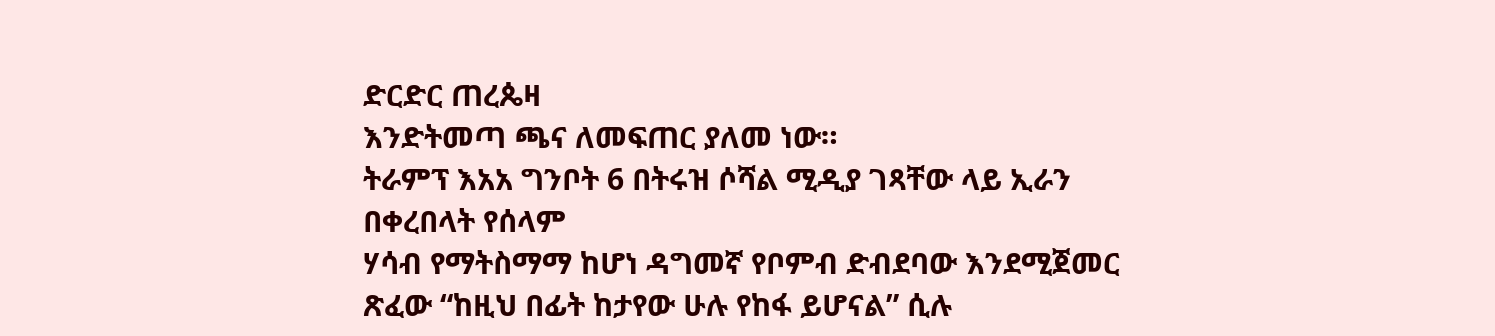ድርድር ጠረጴዛ
እንድትመጣ ጫና ለመፍጠር ያለመ ነው።
ትራምፕ እአአ ግንቦት 6 በትሩዝ ሶሻል ሚዲያ ገጻቸው ላይ ኢራን በቀረበላት የሰላም
ሃሳብ የማትስማማ ከሆነ ዳግመኛ የቦምብ ድብደባው እንደሚጀመር ጽፈው “ከዚህ በፊት ከታየው ሁሉ የከፋ ይሆናል” ሲሉ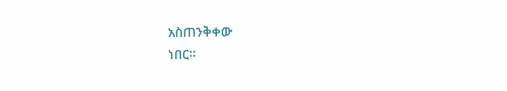አስጠንቅቀው
ነበር።